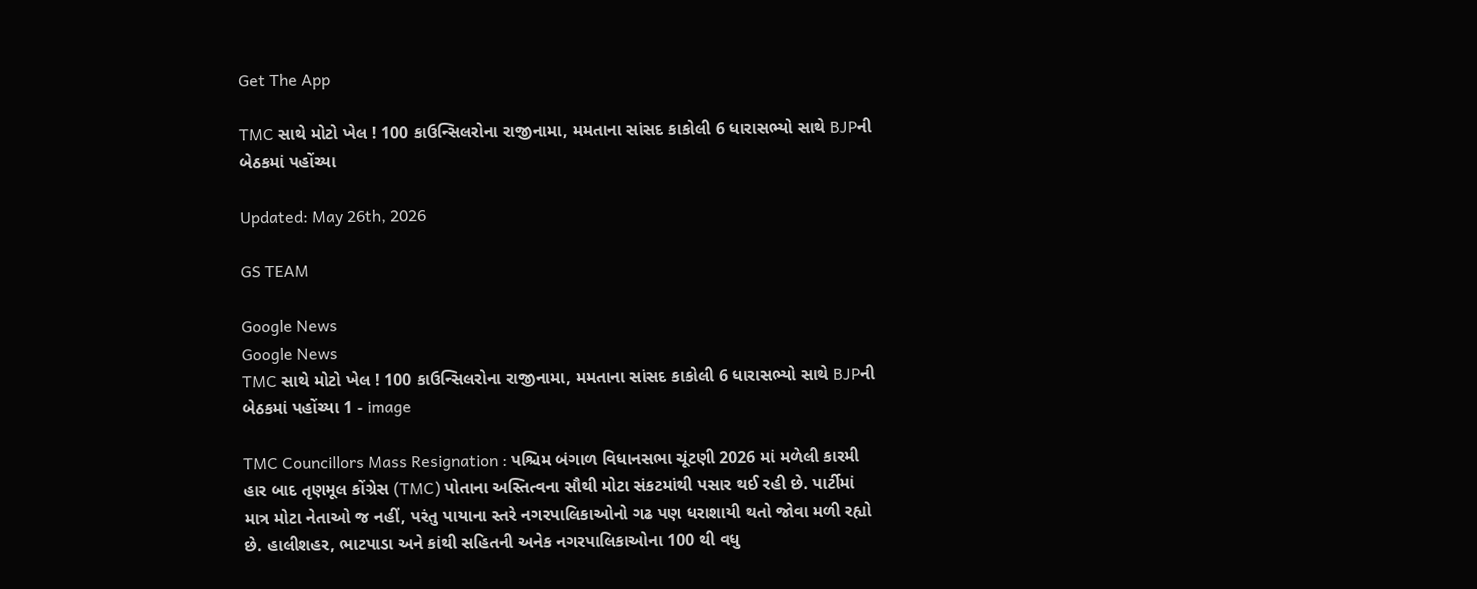Get The App

TMC સાથે મોટો ખેલ ! 100 કાઉન્સિલરોના રાજીનામા, મમતાના સાંસદ કાકોલી 6 ધારાસભ્યો સાથે BJPની બેઠકમાં પહોંચ્યા

Updated: May 26th, 2026

GS TEAM

Google News
Google News
TMC સાથે મોટો ખેલ ! 100 કાઉન્સિલરોના રાજીનામા, મમતાના સાંસદ કાકોલી 6 ધારાસભ્યો સાથે BJPની બેઠકમાં પહોંચ્યા 1 - image

TMC Councillors Mass Resignation : પશ્ચિમ બંગાળ વિધાનસભા ચૂંટણી 2026 માં મળેલી કારમી હાર બાદ તૃણમૂલ કોંગ્રેસ (TMC) પોતાના અસ્તિત્વના સૌથી મોટા સંકટમાંથી પસાર થઈ રહી છે. પાર્ટીમાં માત્ર મોટા નેતાઓ જ નહીં, પરંતુ પાયાના સ્તરે નગરપાલિકાઓનો ગઢ પણ ધરાશાયી થતો જોવા મળી રહ્યો છે. હાલીશહર, ભાટપાડા અને કાંથી સહિતની અનેક નગરપાલિકાઓના 100 થી વધુ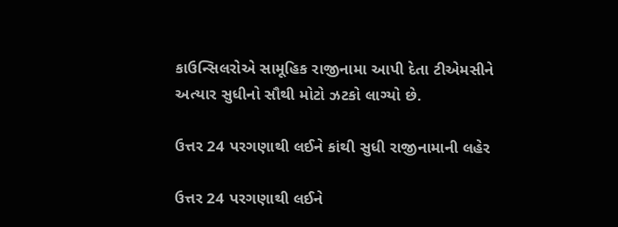કાઉન્સિલરોએ સામૂહિક રાજીનામા આપી દેતા ટીએમસીને અત્યાર સુધીનો સૌથી મોટો ઝટકો લાગ્યો છે.

ઉત્તર 24 પરગણાથી લઈને કાંથી સુધી રાજીનામાની લહેર

ઉત્તર 24 પરગણાથી લઈને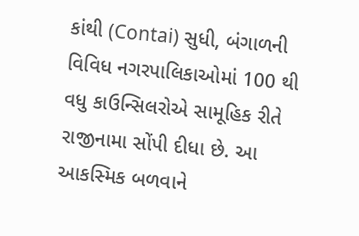કાંથી (Contai) સુધી, બંગાળની વિવિધ નગરપાલિકાઓમાં 100 થી વધુ કાઉન્સિલરોએ સામૂહિક રીતે રાજીનામા સોંપી દીધા છે. આ આકસ્મિક બળવાને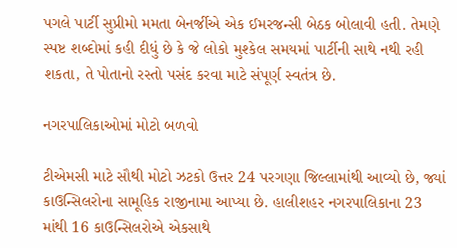પગલે પાર્ટી સુપ્રીમો મમતા બેનર્જીએ એક ઈમરજન્સી બેઠક બોલાવી હતી. તેમણે સ્પષ્ટ શબ્દોમાં કહી દીધું છે કે જે લોકો મુશ્કેલ સમયમાં પાર્ટીની સાથે નથી રહી શકતા, તે પોતાનો રસ્તો પસંદ કરવા માટે સંપૂર્ણ સ્વતંત્ર છે.

નગરપાલિકાઓમાં મોટો બળવો

ટીએમસી માટે સૌથી મોટો ઝટકો ઉત્તર 24 પરગણા જિલ્લામાંથી આવ્યો છે, જ્યાં કાઉન્સિલરોના સામૂહિક રાજીનામા આપ્યા છે. હાલીશહર નગરપાલિકાના 23 માંથી 16 કાઉન્સિલરોએ એકસાથે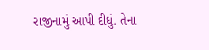રાજીનામું આપી દીધું. તેના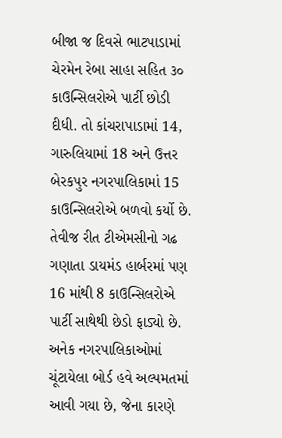બીજા જ દિવસે ભાટપાડામાં ચેરમેન રેબા સાહા સહિત ૩૦ કાઉન્સિલરોએ પાર્ટી છોડી દીધી. તો કાંચરાપાડામાં 14, ગારુલિયામાં 18 અને ઉત્તર બેરકપુર નગરપાલિકામાં 15 કાઉન્સિલરોએ બળવો કર્યો છે. તેવીજ રીત ટીએમસીનો ગઢ ગણાતા ડાયમંડ હાર્બરમાં પણ 16 માંથી 8 કાઉન્સિલરોએ પાર્ટી સાથેથી છેડો ફાડ્યો છે. અનેક નગરપાલિકાઓમાં ચૂંટાયેલા બોર્ડ હવે અલ્પમતમાં આવી ગયા છે, જેના કારણે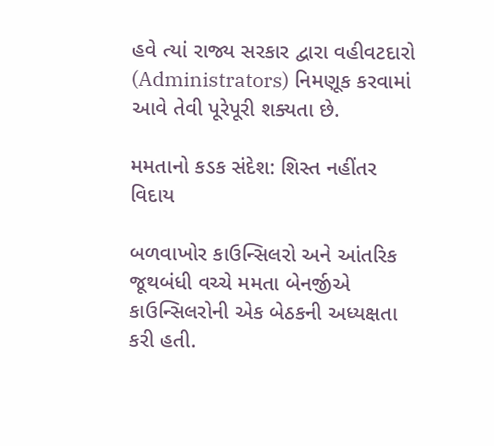હવે ત્યાં રાજ્ય સરકાર દ્વારા વહીવટદારો (Administrators) નિમણૂક કરવામાં આવે તેવી પૂરેપૂરી શક્યતા છે.

મમતાનો કડક સંદેશ: શિસ્ત નહીંતર વિદાય

બળવાખોર કાઉન્સિલરો અને આંતરિક જૂથબંધી વચ્ચે મમતા બેનર્જીએ કાઉન્સિલરોની એક બેઠકની અધ્યક્ષતા કરી હતી.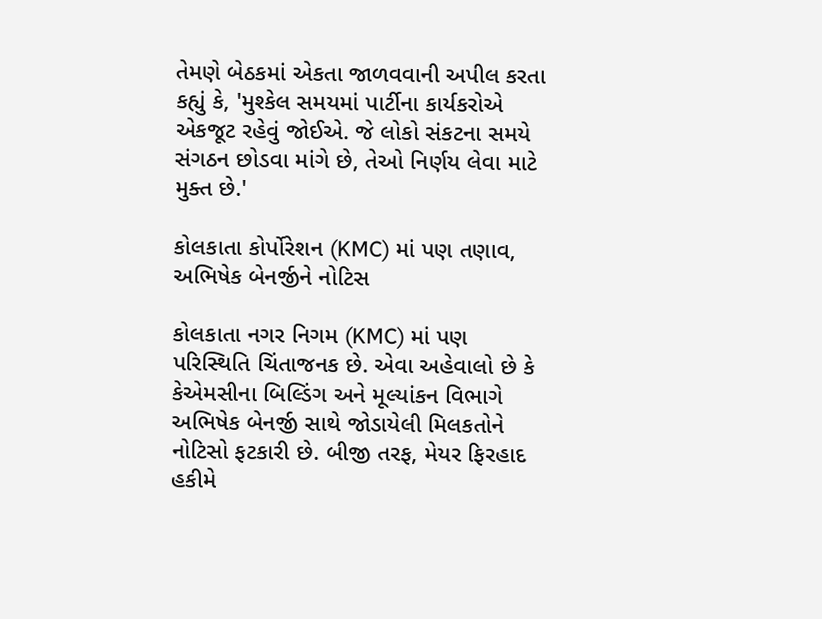તેમણે બેઠકમાં એકતા જાળવવાની અપીલ કરતા કહ્યું કે, 'મુશ્કેલ સમયમાં પાર્ટીના કાર્યકરોએ એકજૂટ રહેવું જોઈએ. જે લોકો સંકટના સમયે સંગઠન છોડવા માંગે છે, તેઓ નિર્ણય લેવા માટે મુક્ત છે.'

કોલકાતા કોર્પોરેશન (KMC) માં પણ તણાવ, અભિષેક બેનર્જીને નોટિસ

કોલકાતા નગર નિગમ (KMC) માં પણ પરિસ્થિતિ ચિંતાજનક છે. એવા અહેવાલો છે કે કેએમસીના બિલ્ડિંગ અને મૂલ્યાંકન વિભાગે અભિષેક બેનર્જી સાથે જોડાયેલી મિલકતોને નોટિસો ફટકારી છે. બીજી તરફ, મેયર ફિરહાદ હકીમે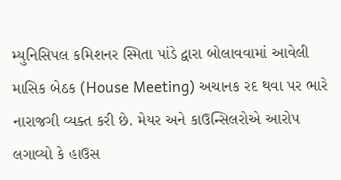મ્યુનિસિપલ કમિશનર સ્મિતા પાંડે દ્વારા બોલાવવામાં આવેલી માસિક બેઠક (House Meeting) અચાનક રદ થવા પર ભારે નારાજગી વ્યક્ત કરી છે. મેયર અને કાઉન્સિલરોએ આરોપ લગાવ્યો કે હાઉસ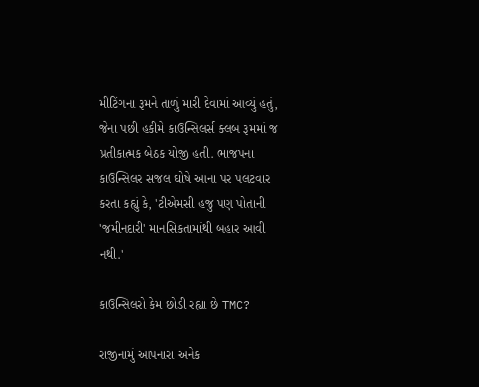મીટિંગના રૂમને તાળું મારી દેવામાં આવ્યું હતું, જેના પછી હકીમે કાઉન્સિલર્સ ક્લબ રૂમમાં જ પ્રતીકાત્મક બેઠક યોજી હતી. ભાજપના કાઉન્સિલર સજલ ઘોષે આના પર પલટવાર કરતા કહ્યું કે, 'ટીએમસી હજુ પણ પોતાની 'જમીનદારી' માનસિકતામાંથી બહાર આવી નથી.'

કાઉન્સિલરો કેમ છોડી રહ્યા છે TMC?

રાજીનામું આપનારા અનેક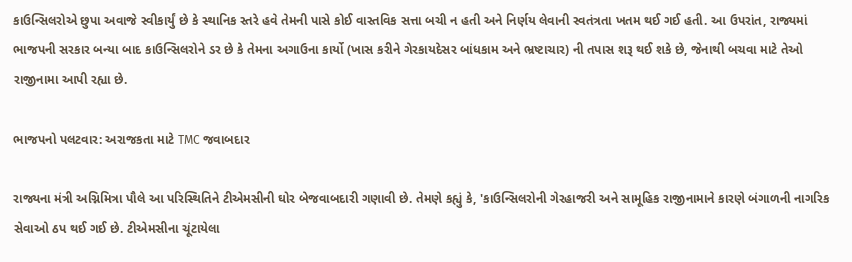કાઉન્સિલરોએ છુપા અવાજે સ્વીકાર્યું છે કે સ્થાનિક સ્તરે હવે તેમની પાસે કોઈ વાસ્તવિક સત્તા બચી ન હતી અને નિર્ણય લેવાની સ્વતંત્રતા ખતમ થઈ ગઈ હતી. આ ઉપરાંત, રાજ્યમાં ભાજપની સરકાર બન્યા બાદ કાઉન્સિલરોને ડર છે કે તેમના અગાઉના કાર્યો (ખાસ કરીને ગેરકાયદેસર બાંધકામ અને ભ્રષ્ટાચાર) ની તપાસ શરૂ થઈ શકે છે, જેનાથી બચવા માટે તેઓ રાજીનામા આપી રહ્યા છે.

ભાજપનો પલટવાર: અરાજકતા માટે TMC જવાબદાર

રાજ્યના મંત્રી અગ્નિમિત્રા પૌલે આ પરિસ્થિતિને ટીએમસીની ઘોર બેજવાબદારી ગણાવી છે. તેમણે કહ્યું કે, 'કાઉન્સિલરોની ગેરહાજરી અને સામૂહિક રાજીનામાને કારણે બંગાળની નાગરિક સેવાઓ ઠપ થઈ ગઈ છે. ટીએમસીના ચૂંટાયેલા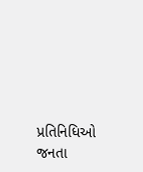પ્રતિનિધિઓ જનતા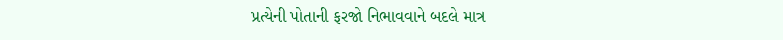પ્રત્યેની પોતાની ફરજો નિભાવવાને બદલે માત્ર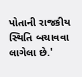પોતાની રાજકીય સ્થિતિ બચાવવા લાગેલા છે.'